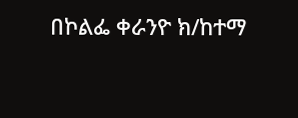በኮልፌ ቀራንዮ ክ/ከተማ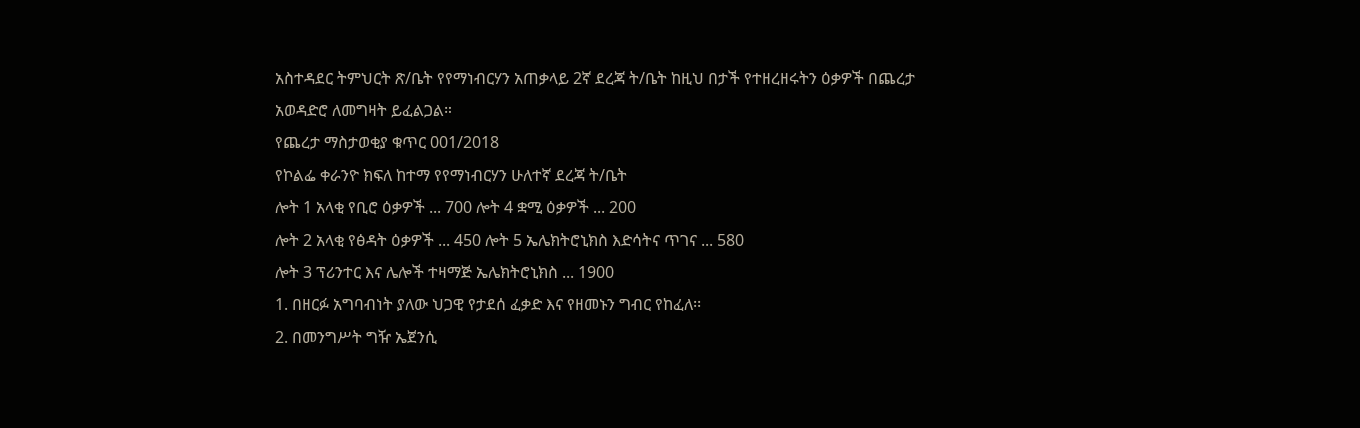አስተዳደር ትምህርት ጽ/ቤት የየማነብርሃን አጠቃላይ 2ኛ ደረጃ ት/ቤት ከዚህ በታች የተዘረዘሩትን ዕቃዎች በጨረታ አወዳድሮ ለመግዛት ይፈልጋል።
የጨረታ ማስታወቂያ ቁጥር 001/2018
የኮልፌ ቀራንዮ ክፍለ ከተማ የየማነብርሃን ሁለተኛ ደረጃ ት/ቤት
ሎት 1 አላቂ የቢሮ ዕቃዎች ... 700 ሎት 4 ቋሚ ዕቃዎች ... 200
ሎት 2 አላቂ የፅዳት ዕቃዎች ... 450 ሎት 5 ኤሌክትሮኒክስ እድሳትና ጥገና ... 580
ሎት 3 ፕሪንተር እና ሌሎች ተዛማጅ ኤሌክትሮኒክስ ... 1900
1. በዘርፉ አግባብነት ያለው ህጋዊ የታደሰ ፈቃድ እና የዘመኑን ግብር የከፈለ፡፡
2. በመንግሥት ግዥ ኤጀንሲ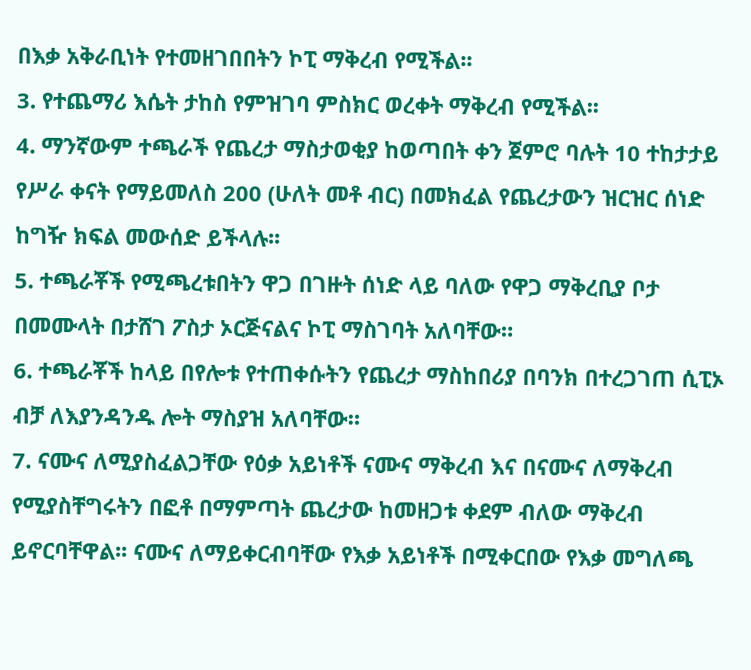በእቃ አቅራቢነት የተመዘገበበትን ኮፒ ማቅረብ የሚችል፡፡
3. የተጨማሪ እሴት ታከስ የምዝገባ ምስክር ወረቀት ማቅረብ የሚችል፡፡
4. ማንኛውም ተጫራች የጨረታ ማስታወቂያ ከወጣበት ቀን ጀምሮ ባሉት 10 ተከታታይ የሥራ ቀናት የማይመለስ 200 (ሁለት መቶ ብር) በመክፈል የጨረታውን ዝርዝር ሰነድ ከግዥ ክፍል መውሰድ ይችላሉ፡፡
5. ተጫራቾች የሚጫረቱበትን ዋጋ በገዙት ሰነድ ላይ ባለው የዋጋ ማቅረቢያ ቦታ በመሙላት በታሸገ ፖስታ ኦርጅናልና ኮፒ ማስገባት አለባቸው።
6. ተጫራቾች ከላይ በየሎቱ የተጠቀሱትን የጨረታ ማስከበሪያ በባንክ በተረጋገጠ ሲፒኦ ብቻ ለእያንዳንዱ ሎት ማስያዝ አለባቸው።
7. ናሙና ለሚያስፈልጋቸው የዕቃ አይነቶች ናሙና ማቅረብ እና በናሙና ለማቅረብ የሚያስቸግሩትን በፎቶ በማምጣት ጨረታው ከመዘጋቱ ቀደም ብለው ማቅረብ ይኖርባቸዋል፡፡ ናሙና ለማይቀርብባቸው የእቃ አይነቶች በሚቀርበው የእቃ መግለጫ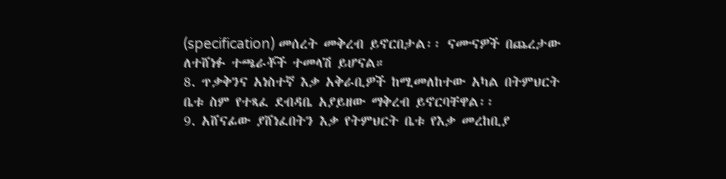(specification) መሰረት መቅረብ ይኖርበታል፡፡ ናሙናዎች በጨረታው ለተሸነፉ ተጫራቾች ተመላሽ ይሆናል።
8. ጥቃቅንና አነስተኛ እቃ አቅራቢዎች ከሚመለከተው አካል በትምህርት ቤቱ ስም የተጻፈ ደብዳቤ አያይዘው ማቅረብ ይኖርባቸዋል፡፡
9. አሸናፊው ያሸነፈበትን እቃ የትምህርት ቤቱ የእቃ መረከቢያ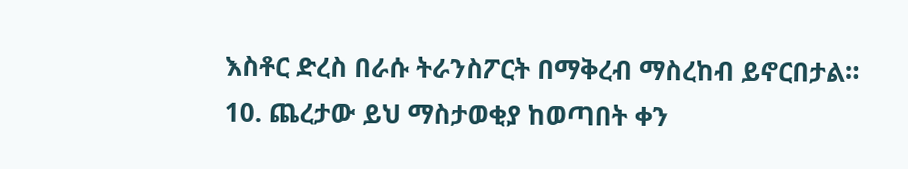እስቶር ድረስ በራሱ ትራንስፖርት በማቅረብ ማስረከብ ይኖርበታል።
10. ጨረታው ይህ ማስታወቂያ ከወጣበት ቀን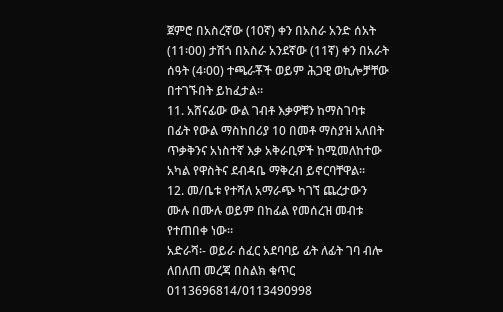ጀምሮ በአስረኛው (10ኛ) ቀን በአስራ አንድ ሰአት (11፡00) ታሽጎ በአስራ አንደኛው (11ኛ) ቀን በአራት ሰዓት (4፡00) ተጫራቾች ወይም ሕጋዊ ወኪሎቻቸው በተገኙበት ይከፈታል፡፡
11. አሸናፊው ውል ገብቶ እቃዎቹን ከማስገባቱ በፊት የውል ማስከበሪያ 10 በመቶ ማስያዝ አለበት ጥቃቅንና አነስተኛ እቃ አቅራቢዎች ከሚመለከተው አካል የዋስትና ደብዳቤ ማቅረብ ይኖርባቸዋል፡፡
12. መ/ቤቱ የተሻለ አማራጭ ካገኘ ጨረታውን ሙሉ በሙሉ ወይም በከፊል የመሰረዝ መብቱ የተጠበቀ ነው፡፡
አድራሻ፡- ወይራ ሰፈር አደባባይ ፊት ለፊት ገባ ብሎ
ለበለጠ መረጃ በስልክ ቁጥር 0113696814/0113490998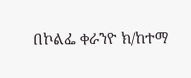በኮልፌ ቀራንዮ ክ/ከተማ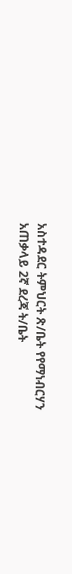አስተዳደር ትምህርት ጽ/ቤት የየማነብርሃን አጠቃላይ 2ኛ ደረጃ ት/ቤት